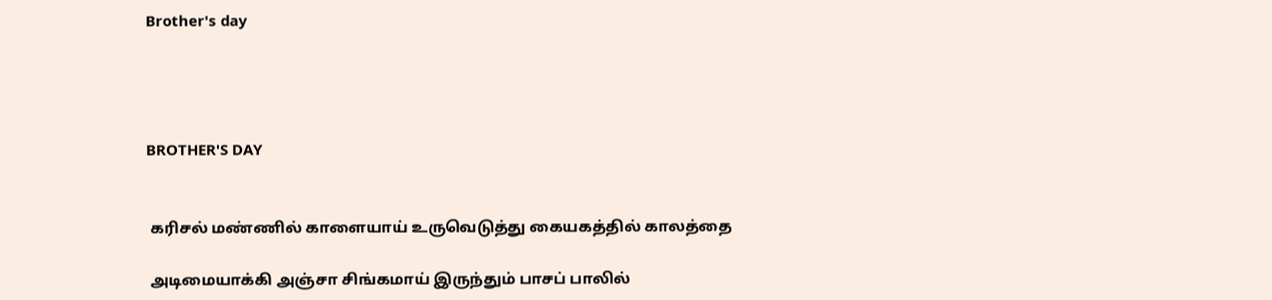Brother's day




BROTHER'S DAY


 கரிசல் மண்ணில் காளையாய் உருவெடுத்து கையகத்தில் காலத்தை

 அடிமையாக்கி அஞ்சா சிங்கமாய் இருந்தும் பாசப் பாலில்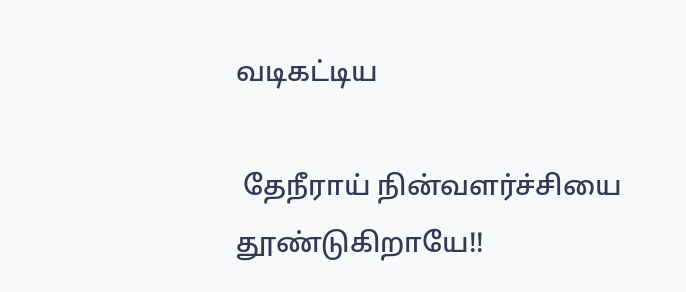வடிகட்டிய

 தேநீராய் நின்வளர்ச்சியை தூண்டுகிறாயே!!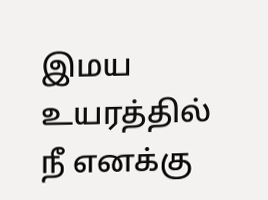இமய உயரத்தில் நீ எனக்கு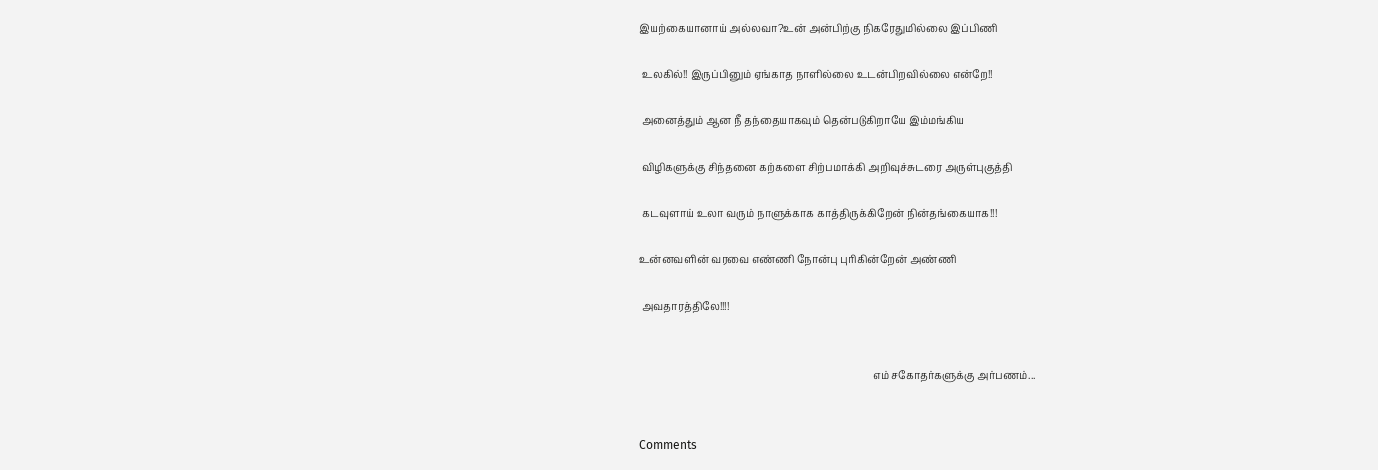இயற்கையானாய் அல்லவா?உன் அன்பிற்கு நிகரேதுமில்லை இப்பிணி

 உலகில்!! இருப்பினும் ஏங்காத நாளில்லை உடன்பிறவில்லை என்றே!!

 அனைத்தும் ஆன நீ தந்தையாகவும் தென்படுகிறாயே இம்மங்கிய

 விழிகளுக்கு சிந்தனை கற்களை சிற்பமாக்கி அறிவுச்சுடரை அருள்புகுத்தி

 கடவுளாய் உலா வரும் நாளுக்காக காத்திருக்கிறேன் நின்தங்கையாக!!!

உன்னவளின் வரவை எண்ணி நோன்பு புரிகின்றேன் அண்ணி

 அவதாரத்திலே!!!!


                                                                                             எம் சகோதர்களுக்கு அர்பணம்...


Comments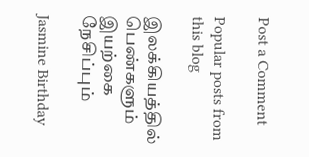Post a Comment

Popular posts from this blog

இலக்கியத்தில் பெண்களும் இயற்கை நேசிப்பும்

Jasmine Birthday